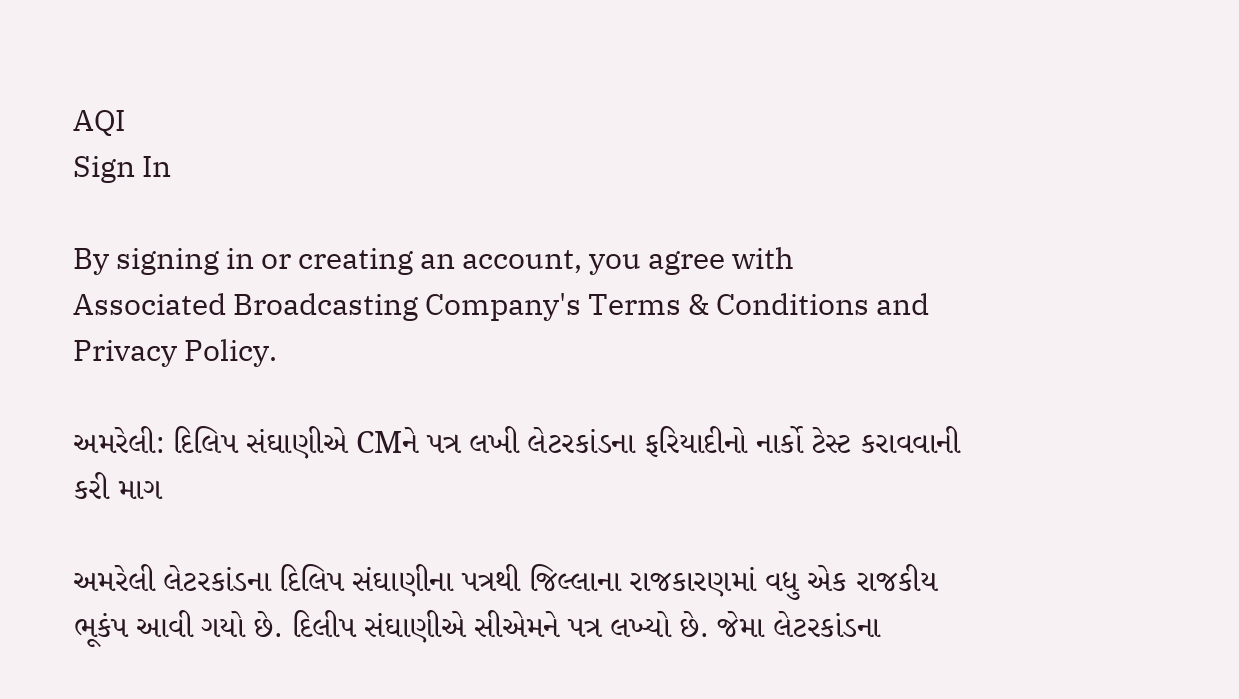AQI
Sign In

By signing in or creating an account, you agree with Associated Broadcasting Company's Terms & Conditions and Privacy Policy.

અમરેલી: દિલિપ સંઘાણીએ CMને પત્ર લખી લેટરકાંડના ફરિયાદીનો નાર્કો ટેસ્ટ કરાવવાની કરી માગ

અમરેલી લેટરકાંડના દિલિપ સંઘાણીના પત્રથી જિલ્લાના રાજકારણમાં વધુ એક રાજકીય ભૂકંપ આવી ગયો છે. દિલીપ સંઘાણીએ સીએમને પત્ર લખ્યો છે. જેમા લેટરકાંડના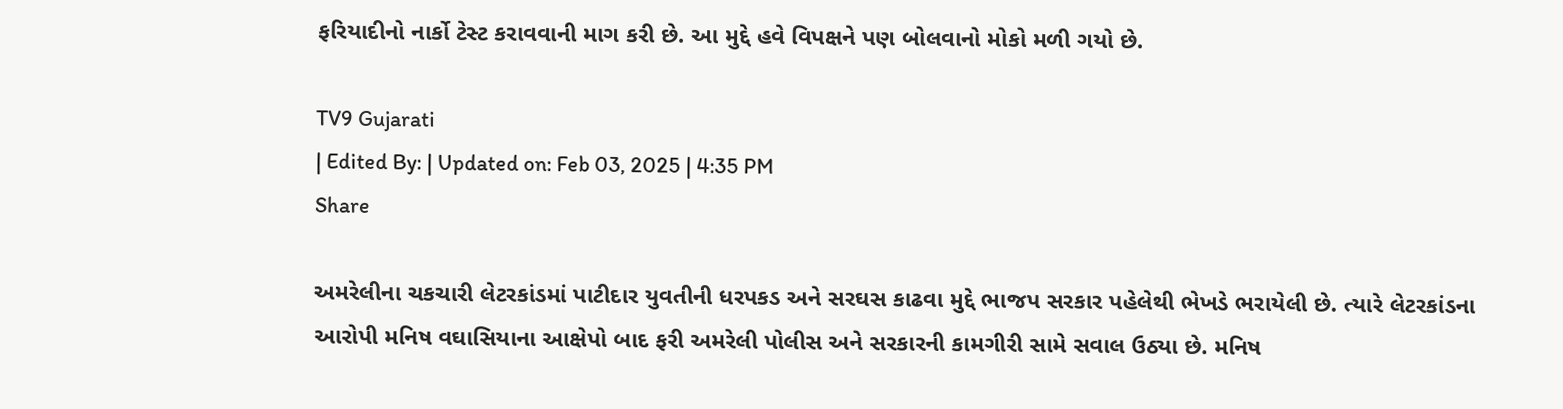ફરિયાદીનો નાર્કો ટેસ્ટ કરાવવાની માગ કરી છે. આ મુદ્દે હવે વિપક્ષને પણ બોલવાનો મોકો મળી ગયો છે.

TV9 Gujarati
| Edited By: | Updated on: Feb 03, 2025 | 4:35 PM
Share

અમરેલીના ચકચારી લેટરકાંડમાં પાટીદાર યુવતીની ધરપકડ અને સરઘસ કાઢવા મુદ્દે ભાજપ સરકાર પહેલેથી ભેખડે ભરાયેલી છે. ત્યારે લેટરકાંડના આરોપી મનિષ વઘાસિયાના આક્ષેપો બાદ ફરી અમરેલી પોલીસ અને સરકારની કામગીરી સામે સવાલ ઉઠ્યા છે. મનિષ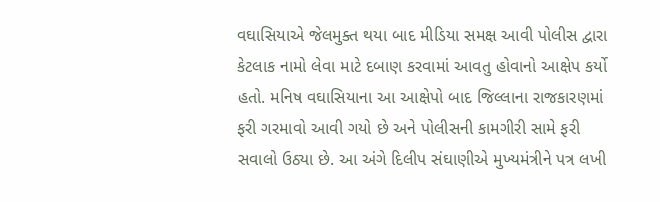વઘાસિયાએ જેલમુક્ત થયા બાદ મીડિયા સમક્ષ આવી પોલીસ દ્વારા કેટલાક નામો લેવા માટે દબાણ કરવામાં આવતુ હોવાનો આક્ષેપ કર્યો હતો. મનિષ વઘાસિયાના આ આક્ષેપો બાદ જિલ્લાના રાજકારણમાં ફરી ગરમાવો આવી ગયો છે અને પોલીસની કામગીરી સામે ફરી સવાલો ઉઠ્યા છે. આ અંગે દિલીપ સંઘાણીએ મુખ્યમંત્રીને પત્ર લખી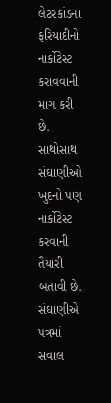લેટરકાંડના ફરિયાદીનો નાર્કોટેસ્ટ કરાવવાની માગ કરી છે. સાથોસાથ સંઘાણીઓ ખુદનો પણ નાર્કોટેસ્ટ કરવાની તૈયારી બતાવી છે. સંઘાણીએ પત્રમાં સવાલ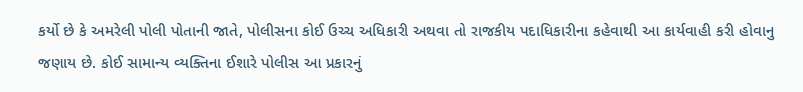કર્યો છે કે અમરેલી પોલી પોતાની જાતે, પોલીસના કોઈ ઉચ્ચ અધિકારી અથવા તો રાજકીય પદાધિકારીના કહેવાથી આ કાર્યવાહી કરી હોવાનુ જણાય છે. કોઈ સામાન્ય વ્યક્તિના ઈશારે પોલીસ આ પ્રકારનું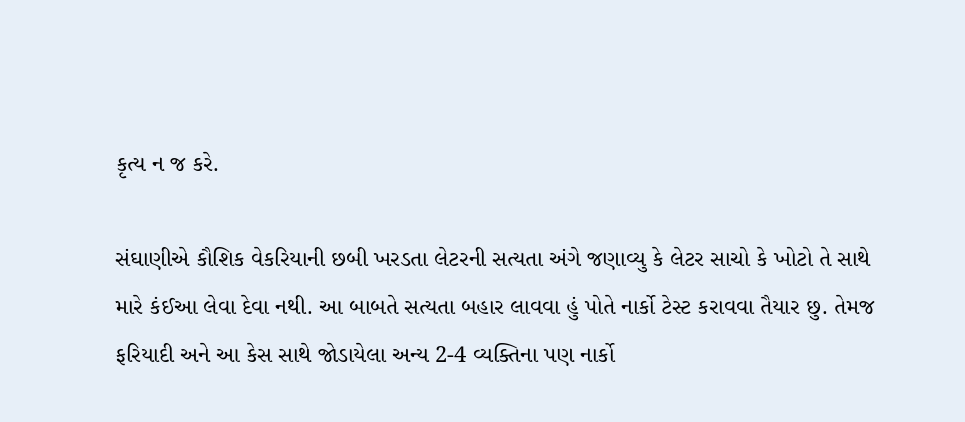કૃત્ય ન જ કરે.

સંઘાણીએ કૌશિક વેકરિયાની છબી ખરડતા લેટરની સત્યતા અંગે જણાવ્યુ કે લેટર સાચો કે ખોટો તે સાથે મારે કંઈઆ લેવા દેવા નથી. આ બાબતે સત્યતા બહાર લાવવા હું પોતે નાર્કો ટેસ્ટ કરાવવા તૈયાર છુ. તેમજ ફરિયાદી અને આ કેસ સાથે જોડાયેલા અન્ય 2-4 વ્યક્તિના પણ નાર્કો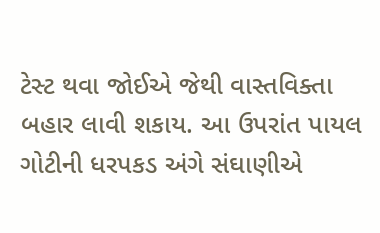ટેસ્ટ થવા જોઈએ જેથી વાસ્તવિક્તા બહાર લાવી શકાય. આ ઉપરાંત પાયલ ગોટીની ધરપકડ અંગે સંઘાણીએ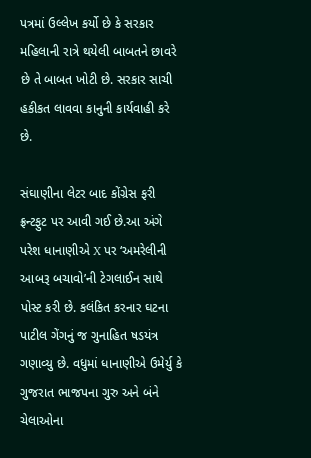પત્રમાં ઉલ્લેખ કર્યો છે કે સરકાર મહિલાની રાત્રે થયેલી બાબતને છાવરે છે તે બાબત ખોટી છે. સરકાર સાચી હકીકત લાવવા કાનુની કાર્યવાહી કરે છે.

સંઘાણીના લેટર બાદ કોંગ્રેસ ફરી ફ્રન્ટફુટ પર આવી ગઈ છે.આ અંગે પરેશ ધાનાણીએ X પર ‘અમરેલીની આબરૂ બચાવો’ની ટેગલાઈન સાથે પોસ્ટ કરી છે. કલંકિત કરનાર ઘટના પાટીલ ગેંગનું જ ગુનાહિત ષડયંત્ર ગણાવ્યુ છે. વધુમાં ધાનાણીએ ઉમેર્યુ કે ગુજરાત ભાજપના ગુરુ અને બંને ચેલાઓના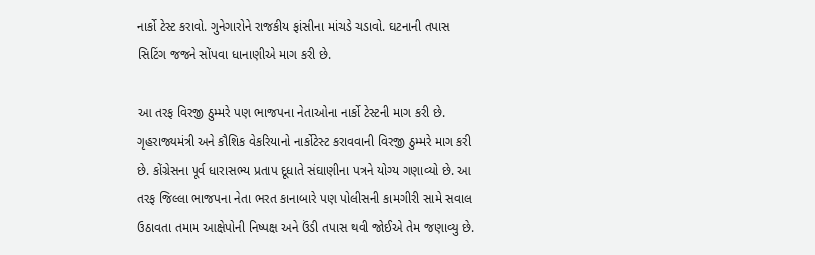નાર્કો ટેસ્ટ કરાવો. ગુનેગારોને રાજકીય ફાંસીના માંચડે ચડાવો. ઘટનાની તપાસ સિટિંગ જજને સોંપવા ધાનાણીએ માગ કરી છે.

આ તરફ વિરજી ઠુમ્મરે પણ ભાજપના નેતાઓના નાર્કો ટેસ્ટની માગ કરી છે. ગૃહરાજ્યમંત્રી અને કૌશિક વેકરિયાનો નાર્કોટેસ્ટ કરાવવાની વિરજી ઠુમ્મરે માગ કરી છે. કોંગ્રેસના પૂર્વ ધારાસભ્ય પ્રતાપ દૂધાતે સંઘાણીના પત્રને યોગ્ય ગણાવ્યો છે. આ તરફ જિલ્લા ભાજપના નેતા ભરત કાનાબારે પણ પોલીસની કામગીરી સામે સવાલ ઉઠાવતા તમામ આક્ષેપોની નિષ્પક્ષ અને ઉંડી તપાસ થવી જોઈએ તેમ જણાવ્યુ છે.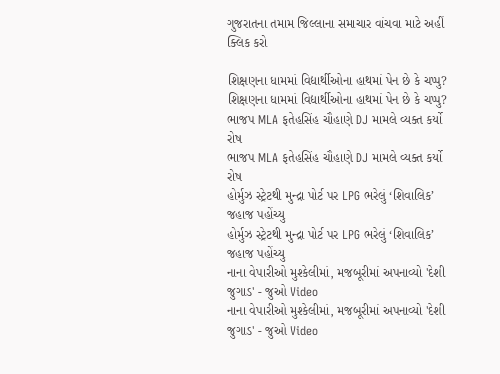ગુજરાતના તમામ જિલ્લાના સમાચાર વાંચવા માટે અહીં ક્લિક કરો

શિક્ષણના ધામમાં વિદ્યાર્થીઓના હાથમાં પેન છે કે ચપ્પુ?
શિક્ષણના ધામમાં વિદ્યાર્થીઓના હાથમાં પેન છે કે ચપ્પુ?
ભાજપ MLA ફતેહસિંહ ચૌહાણે DJ મામલે વ્યક્ત કર્યો રોષ
ભાજપ MLA ફતેહસિંહ ચૌહાણે DJ મામલે વ્યક્ત કર્યો રોષ
હોર્મુઝ સ્ટ્રેટથી મુન્દ્રા પોર્ટ પર LPG ભરેલું ‘શિવાલિક’ જહાજ પહોંચ્યુ
હોર્મુઝ સ્ટ્રેટથી મુન્દ્રા પોર્ટ પર LPG ભરેલું ‘શિવાલિક’ જહાજ પહોંચ્યુ
નાના વેપારીઓ મુશ્કેલીમાં, મજબૂરીમાં અપનાવ્યો 'દેશી જુગાડ' - જુઓ Video
નાના વેપારીઓ મુશ્કેલીમાં, મજબૂરીમાં અપનાવ્યો 'દેશી જુગાડ' - જુઓ Video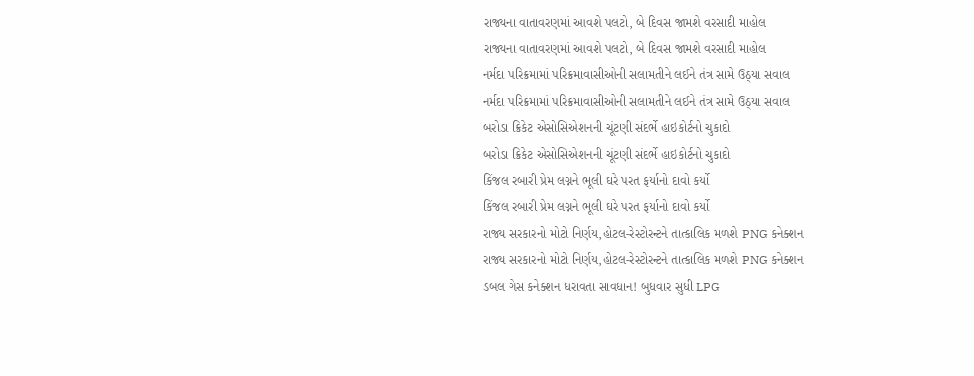રાજ્યના વાતાવરણમાં આવશે પલટો, બે દિવસ જામશે વરસાદી માહોલ
રાજ્યના વાતાવરણમાં આવશે પલટો, બે દિવસ જામશે વરસાદી માહોલ
નર્મદા પરિક્રમામાં પરિક્રમાવાસીઓની સલામતીને લઈને તંત્ર સામે ઉઠ્યા સવાલ
નર્મદા પરિક્રમામાં પરિક્રમાવાસીઓની સલામતીને લઈને તંત્ર સામે ઉઠ્યા સવાલ
બરોડા ક્રિકેટ એસોસિએશનની ચૂંટણી સંદર્ભે હાઇકોર્ટનો ચુકાદો
બરોડા ક્રિકેટ એસોસિએશનની ચૂંટણી સંદર્ભે હાઇકોર્ટનો ચુકાદો
કિંજલ રબારી પ્રેમ લગ્નને ભૂલી ઘરે પરત ફર્યાનો દાવો કર્યો
કિંજલ રબારી પ્રેમ લગ્નને ભૂલી ઘરે પરત ફર્યાનો દાવો કર્યો
રાજ્ય સરકારનો મોટો નિર્ણય,હોટલ-રેસ્ટોરન્ટને તાત્કાલિક મળશે PNG કનેક્શન
રાજ્ય સરકારનો મોટો નિર્ણય,હોટલ-રેસ્ટોરન્ટને તાત્કાલિક મળશે PNG કનેક્શન
ડબલ ગેસ કનેક્શન ધરાવતા સાવધાન! બુધવાર સુધી LPG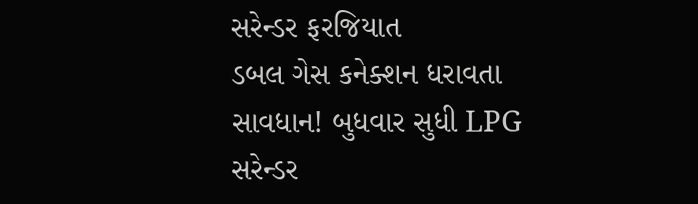સરેન્ડર ફરજિયાત
ડબલ ગેસ કનેક્શન ધરાવતા સાવધાન! બુધવાર સુધી LPG સરેન્ડર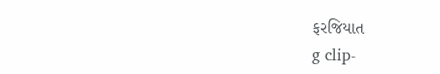ફરજિયાત
g clip-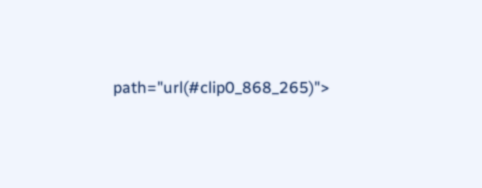path="url(#clip0_868_265)">